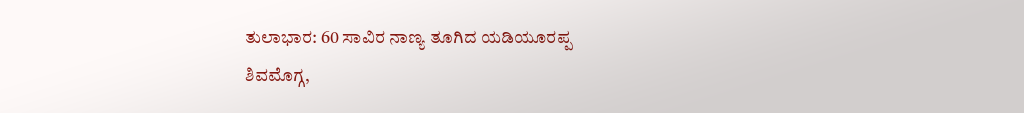ತುಲಾಭಾರ: 60 ಸಾವಿರ ನಾಣ್ಯ ತೂಗಿದ ಯಡಿಯೂರಪ್ಪ
ಶಿವಮೊಗ್ಗ,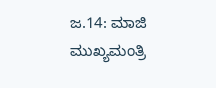ಜ.14: ಮಾಜಿ ಮುಖ್ಯಮಂತ್ರಿ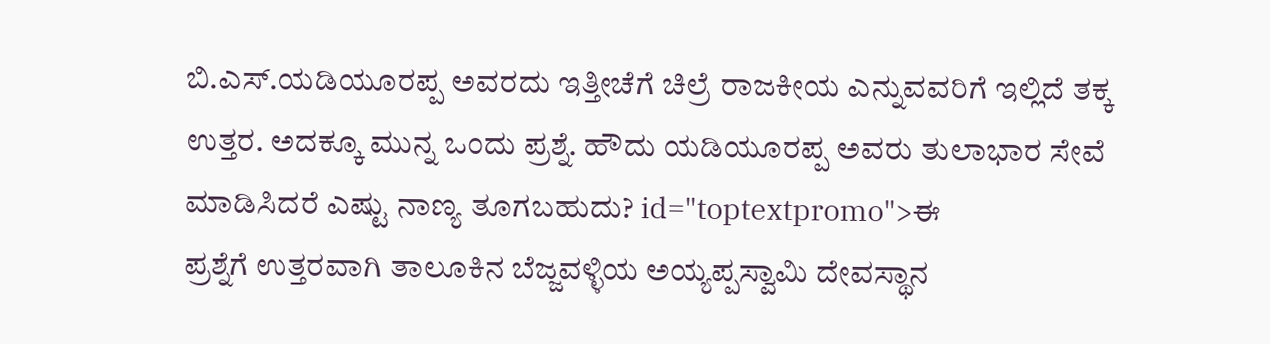ಬಿ.ಎಸ್.ಯಡಿಯೂರಪ್ಪ ಅವರದು ಇತ್ತೀಚೆಗೆ ಚಿಲ್ರೆ ರಾಜಕೀಯ ಎನ್ನುವವರಿಗೆ ಇಲ್ಲಿದೆ ತಕ್ಕ ಉತ್ತರ. ಅದಕ್ಕೂ ಮುನ್ನ ಒಂದು ಪ್ರಶ್ನೆ. ಹೌದು ಯಡಿಯೂರಪ್ಪ ಅವರು ತುಲಾಭಾರ ಸೇವೆ ಮಾಡಿಸಿದರೆ ಎಷ್ಟು ನಾಣ್ಯ ತೂಗಬಹುದು? id="toptextpromo">ಈ
ಪ್ರಶ್ನೆಗೆ ಉತ್ತರವಾಗಿ ತಾಲೂಕಿನ ಬೆಜ್ಜವಳ್ಳಿಯ ಅಯ್ಯಪ್ಪಸ್ವಾಮಿ ದೇವಸ್ಥಾನ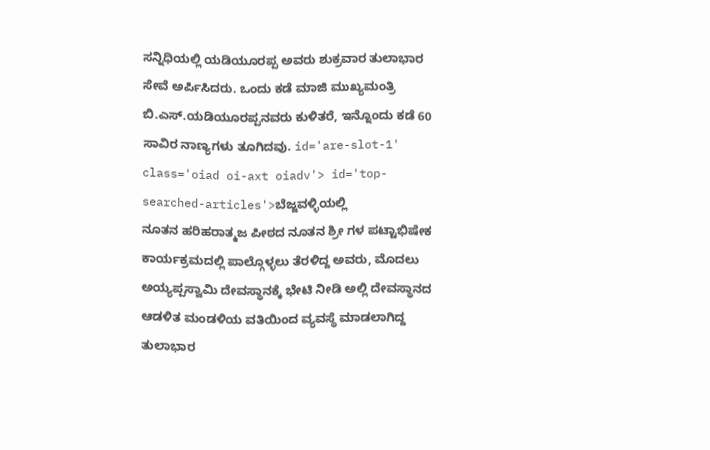ಸನ್ನಿಧಿಯಲ್ಲಿ ಯಡಿಯೂರಪ್ಪ ಅವರು ಶುಕ್ರವಾರ ತುಲಾಭಾರ ಸೇವೆ ಅರ್ಪಿಸಿದರು. ಒಂದು ಕಡೆ ಮಾಜಿ ಮುಖ್ಯಮಂತ್ರಿ ಬಿ.ಎಸ್.ಯಡಿಯೂರಪ್ಪನವರು ಕುಳಿತರೆ, ಇನ್ನೊಂದು ಕಡೆ 60 ಸಾವಿರ ನಾಣ್ಯಗಳು ತೂಗಿದವು. id='are-slot-1' class='oiad oi-axt oiadv'> id='top-searched-articles'>ಬೆಜ್ಜವಳ್ಳಿಯಲ್ಲಿ
ನೂತನ ಹರಿಹರಾತ್ಮಜ ಪೀಠದ ನೂತನ ಶ್ರೀ ಗಳ ಪಟ್ಟಾಭಿಷೇಕ ಕಾರ್ಯಕ್ರಮದಲ್ಲಿ ಪಾಲ್ಗೊಳ್ಳಲು ತೆರಳಿದ್ದ ಅವರು, ಮೊದಲು ಅಯ್ಯಪ್ಪಸ್ವಾಮಿ ದೇವಸ್ಥಾನಕ್ಕೆ ಭೇಟಿ ನೀಡಿ ಅಲ್ಲಿ ದೇವಸ್ಥಾನದ ಆಡಳಿತ ಮಂಡಳಿಯ ವತಿಯಿಂದ ವ್ಯವಸ್ಥೆ ಮಾಡಲಾಗಿದ್ದ ತುಲಾಭಾರ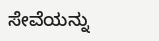ಸೇವೆಯನ್ನು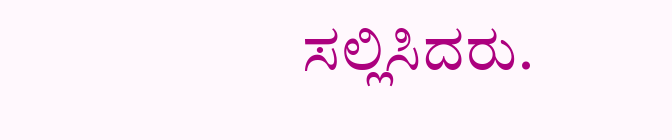ಸಲ್ಲಿಸಿದರು.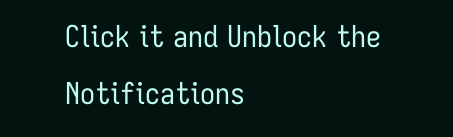Click it and Unblock the Notifications